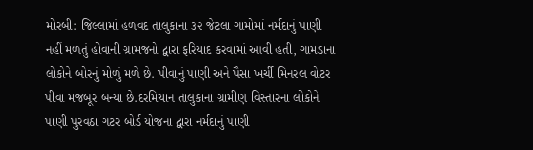મોરબી: જિલ્લામાં હળવદ તાલુકાના ૩૨ જેટલા ગામોમાં નર્મદાનું પાણી નહીં મળતું હોવાની ગ્રામજનો દ્વારા ફરિયાદ કરવામાં આવી હતી, ગામડાના લોકોને બોરનું મોળું મળે છે. પીવાનું પાણી અને પૈસા ખર્ચી મિનરલ વોટર પીવા મજબૂર બન્યા છે.દરમિયાન તાલુકાના ગ્રામીણ વિસ્તારના લોકોને પાણી પુરવઠા ગટર બોર્ડ યોજના દ્વારા નર્મદાનું પાણી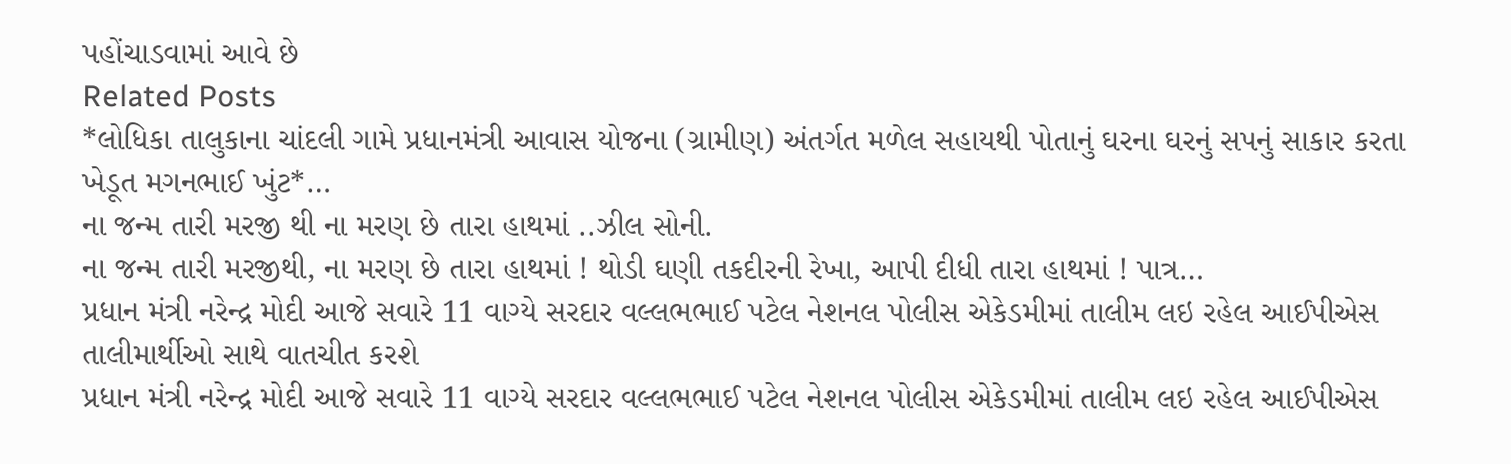પહોંચાડવામાં આવે છે
Related Posts
*લોધિકા તાલુકાના ચાંદલી ગામે પ્રધાનમંત્રી આવાસ યોજના (ગ્રામીણ) અંતર્ગત મળેલ સહાયથી પોતાનું ઘરના ઘરનું સપનું સાકાર કરતા ખેડૂત મગનભાઈ ખુંટ*…
ના જન્મ તારી મરજી થી ના મરણ છે તારા હાથમાં ..ઝીલ સોની.
ના જન્મ તારી મરજીથી, ના મરણ છે તારા હાથમાં ! થોડી ઘણી તકદીરની રેખા, આપી દીધી તારા હાથમાં ! પાત્ર…
પ્રધાન મંત્રી નરેન્દ્ર મોદી આજે સવારે 11 વાગ્યે સરદાર વલ્લભભાઈ પટેલ નેશનલ પોલીસ એકેડમીમાં તાલીમ લઇ રહેલ આઈપીએસ તાલીમાર્થીઓ સાથે વાતચીત કરશે
પ્રધાન મંત્રી નરેન્દ્ર મોદી આજે સવારે 11 વાગ્યે સરદાર વલ્લભભાઈ પટેલ નેશનલ પોલીસ એકેડમીમાં તાલીમ લઇ રહેલ આઈપીએસ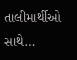તાલીમાર્થીઓ સાથે…